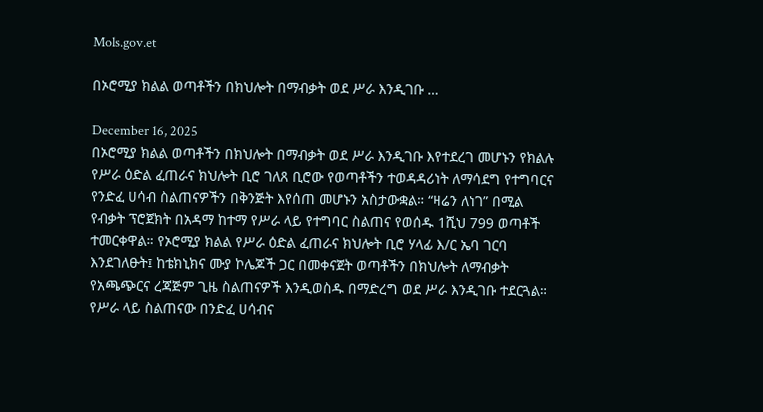Mols.gov.et

በኦሮሚያ ክልል ወጣቶችን በክህሎት በማብቃት ወደ ሥራ እንዲገቡ …

December 16, 2025
በኦሮሚያ ክልል ወጣቶችን በክህሎት በማብቃት ወደ ሥራ እንዲገቡ እየተደረገ መሆኑን የክልሉ የሥራ ዕድል ፈጠራና ክህሎት ቢሮ ገለጸ ቢሮው የወጣቶችን ተወዳዳሪነት ለማሳደግ የተግባርና የንድፈ ሀሳብ ስልጠናዎችን በቅንጅት እየሰጠ መሆኑን አስታውቋል። “ዛሬን ለነገ” በሚል የብቃት ፕሮጀክት በአዳማ ከተማ የሥራ ላይ የተግባር ስልጠና የወሰዱ 1ሺህ 799 ወጣቶች ተመርቀዋል። የኦሮሚያ ክልል የሥራ ዕድል ፈጠራና ክህሎት ቢሮ ሃላፊ እ/ር ኤባ ገርባ እንደገለፁት፤ ከቴክኒክና ሙያ ኮሌጆች ጋር በመቀናጀት ወጣቶችን በክህሎት ለማብቃት የአጫጭርና ረጃጅም ጊዜ ስልጠናዎች እንዲወስዱ በማድረግ ወደ ሥራ እንዲገቡ ተደርጓል። የሥራ ላይ ስልጠናው በንድፈ ሀሳብና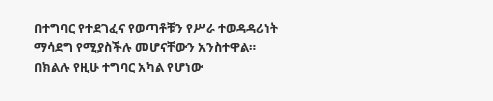በተግባር የተደገፈና የወጣቶቹን የሥራ ተወዳዳሪነት ማሳደግ የሚያስችሉ መሆናቸውን አንስተዋል። በክልሉ የዚሁ ተግባር አካል የሆነው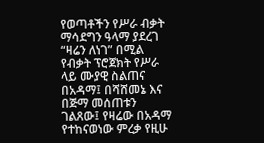የወጣቶችን የሥራ ብቃት ማሳደግን ዓላማ ያደረገ “ዛሬን ለነገ” በሚል የብቃት ፕሮጀክት የሥራ ላይ ሙያዊ ስልጠና በአዳማ፤ በሻሸመኔ እና በጅማ መሰጠቱን ገልጸው፤ የዛሬው በአዳማ የተከናወነው ምረቃ የዚሁ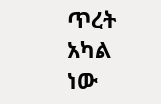ጥረት አካል ነው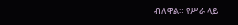ብለዋል። የሥራ ላይ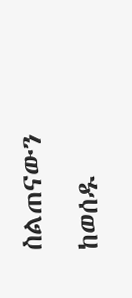ስልጠናውን ከወሰዱ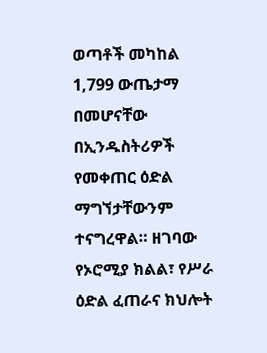ወጣቶች መካከል 1,799 ውጤታማ በመሆናቸው በኢንዱስትሪዎች የመቀጠር ዕድል ማግኘታቸውንም ተናግረዋል። ዘገባው የኦሮሚያ ክልል፣ የሥራ ዕድል ፈጠራና ክህሎት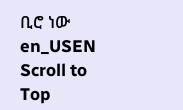ቢሮ ነው
en_USEN
Scroll to Top